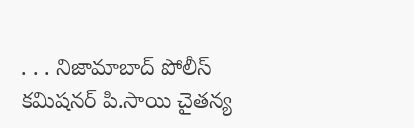. . . నిజామాబాద్ పోలీస్ కమిషనర్ పి.సాయి చైతన్య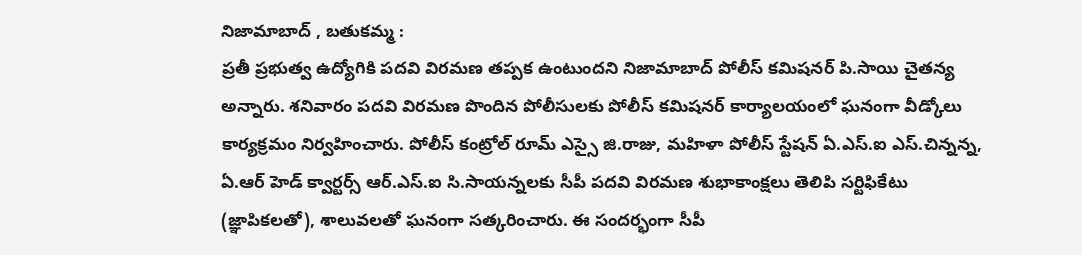నిజామాబాద్ , బతుకమ్మ :
ప్రతీ ప్రభుత్వ ఉద్యోగికి పదవి విరమణ తప్పక ఉంటుందని నిజామాబాద్ పోలీస్ కమిషనర్ పి.సాయి చైతన్య అన్నారు. శనివారం పదవి విరమణ పొందిన పోలీసులకు పోలీస్ కమిషనర్ కార్యాలయంలో ఘనంగా వీడ్కోలు కార్యక్రమం నిర్వహించారు. పోలీస్ కంట్రోల్ రూమ్ ఎస్సై జి.రాజు, మహిళా పోలీస్ స్టేషన్ ఏ.ఎస్.ఐ ఎస్.చిన్నన్న, ఏ.ఆర్ హెడ్ క్వార్టర్స్ ఆర్.ఎస్.ఐ సి.సాయన్నలకు సీపీ పదవి విరమణ శుభాకాంక్షలు తెలిపి సర్టిఫికేటు (జ్ఞాపికలతో), శాలువలతో ఘనంగా సత్కరించారు. ఈ సందర్భంగా సీపీ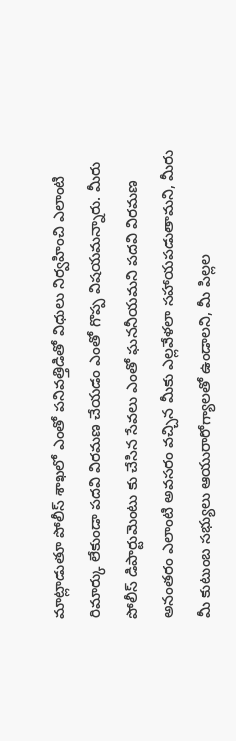మాట్లాడుతూ పోలీస్ శాఖలో ఎంతో పనివత్తిడితో విధులు నిర్వహించి ఎలాంటి రిమార్కు లేకుండా పదవి విరమణ చేయడం ఎంతో గొప్ప విషయమన్నారు. మీరు పోలీస్ డిపార్టుమెంటు కు చేసిన సేవలు ఎంతో ఘననీయమని పదవి విరమణ అనంతరం ఎలాంటి అవసరం వచ్చిన మీకు ఎల్లవేళలా సహాయపడుతామని, మీరు మీ కుటుంబ సభ్యులు ఆయురారోగ్యాలతో ఉండాలని, మీ పిల్లల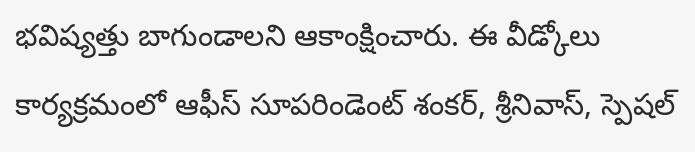భవిష్యత్తు బాగుండాలని ఆకాంక్షించారు. ఈ వీడ్కోలు కార్యక్రమంలో ఆఫీస్ సూపరిండెంట్ శంకర్, శ్రీనివాస్, స్పెషల్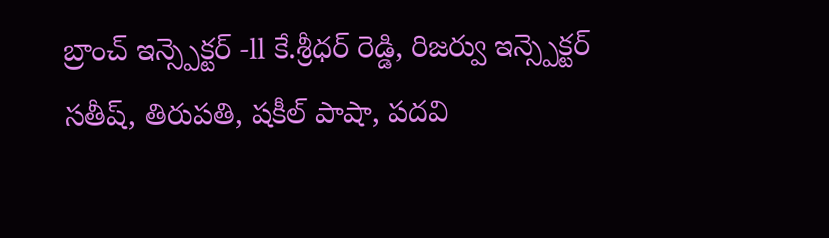బ్రాంచ్ ఇన్స్పెక్టర్ -ll కే.శ్రీధర్ రెడ్డి, రిజర్వు ఇన్స్పెక్టర్ సతీష్, తిరుపతి, షకీల్ పాషా, పదవి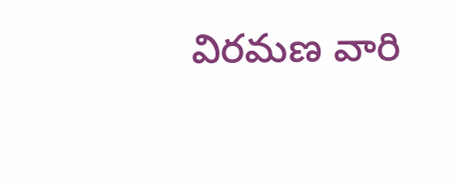విరమణ వారి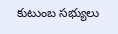కుటుంబ సభ్యులు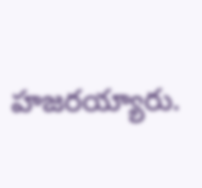హజరయ్యారు.